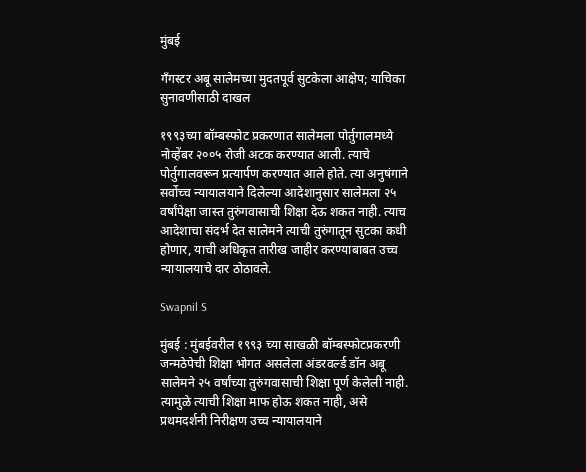मुंबई

गँगस्टर अबू सालेमच्या मुदतपूर्व सुटकेला आक्षेप; याचिका सुनावणीसाठी दाखल

१९९३च्या बॉम्बस्फोट प्रकरणात सालेमला पोर्तुगालमध्ये नोव्हेंबर २००५ रोजी अटक करण्यात आली. त्याचे पोर्तुगालवरून प्रत्यार्पण करण्यात आले होते. त्या अनुषंगाने सर्वोच्च न्यायालयाने दिलेल्या आदेशानुसार सालेमला २५ वर्षांपेक्षा जास्त तुरुंगवासाची शिक्षा देऊ शकत नाही. त्याच आदेशाचा संदर्भ देत सालेमने त्याची तुरुंगातून सुटका कधी होणार, याची अधिकृत तारीख जाहीर करण्याबाबत उच्च न्यायालयाचे दार ठोठावले.

Swapnil S

मुंबई : मुंबईवरील १९९३ च्या साखळी बॉम्बस्फोटप्रकरणी जन्मठेपेची शिक्षा भोगत असलेला अंडरवर्ल्ड डॉन अबू सालेमने २५ वर्षांच्या तुरुंगवासाची शिक्षा पूर्ण केलेली नाही. त्यामुळे त्याची शिक्षा माफ होऊ शकत नाही, असे प्रथमदर्शनी निरीक्षण उच्च न्यायालयाने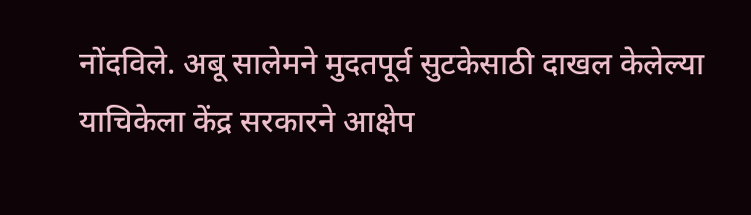नोंदविले. अबू सालेमने मुदतपूर्व सुटकेसाठी दाखल केलेल्या याचिकेला केंद्र सरकारने आक्षेप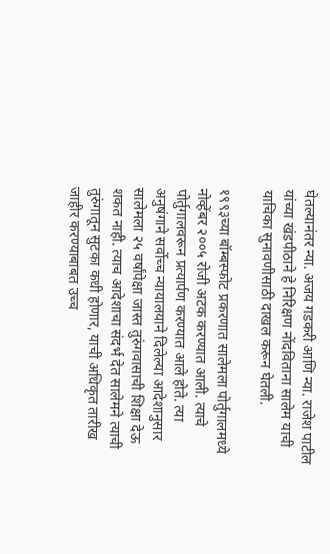घेतल्यानंतर न्या. अजय गडकरी आणि न्या. राजेश पाटील यांच्या खंडपीठाने हे निरिक्षण नोंदविताना सालेम याची याचिका सुनावणीसाठी दाखल करून घेतली.

१९९३च्या बॉम्बस्फोट प्रकरणात सालेमला पोर्तुगालमध्ये नोव्हेंबर २००५ रोजी अटक करण्यात आली. त्याचे पोर्तुगालवरून प्रत्यार्पण करण्यात आले होते. त्या अनुषंगाने सर्वोच्च न्यायालयाने दिलेल्या आदेशानुसार सालेमला २५ वर्षांपेक्षा जास्त तुरुंगवासाची शिक्षा देऊ शकत नाही. त्याच आदेशाचा संदर्भ देत सालेमने त्याची तुरुंगातून सुटका कधी होणार, याची अधिकृत तारीख जाहीर करण्याबाबत उच्च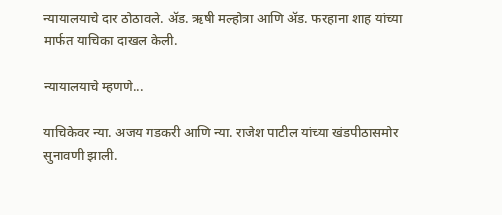न्यायालयाचे दार ठोठावले. ॲड. ऋषी मल्होत्रा आणि ॲ‍ड. फरहाना शाह यांच्या मार्फत याचिका दाखल केली.

न्यायालयाचे म्हणणे...

याचिकेवर न्या. अजय गडकरी आणि न्या. राजेश पाटील यांच्या खंडपीठासमोर सुनावणी झाली.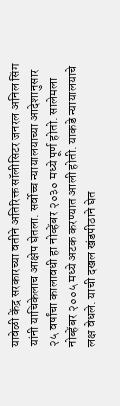यावेळी केंद्र सरकारच्या वतीने अतिरिक्त सॉलीसिटर जनरल अनिल सिंग यांनी याचिकेलाच आक्षेप घेतला. सर्वोच्च न्यायालयाच्या आदेशानुसार २५ वर्षांचा कालावधी हा नोव्हेंबर २०३० मध्ये पूर्ण होतो. सालेमला नोब्हेंबर २००५ मध्ये अटक करण्यात आली होती. याकडे न्यायालयाचे लक्ष वेधले. याची दखल खंडपीठाने घेत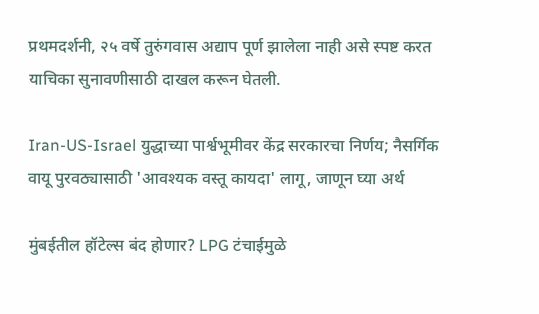प्रथमदर्शनी, २५ वर्षे तुरुंगवास अद्याप पूर्ण झालेला नाही असे स्पष्ट करत याचिका सुनावणीसाठी दाखल करून घेतली.

Iran-US-Israel युद्धाच्या पार्श्वभूमीवर केंद्र सरकारचा निर्णय; नैसर्गिक वायू पुरवठ्यासाठी 'आवश्यक वस्तू कायदा' लागू, जाणून घ्या अर्थ

मुंबईतील हॉटेल्स बंद होणार? LPG टंचाईमुळे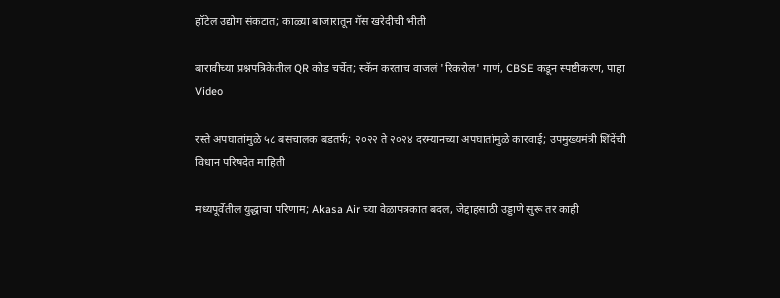हॉटेल उद्योग संकटात; काळ्या बाजारातून गॅस खरेदीची भीती

बारावीच्या प्रश्नपत्रिकेतील QR कोड चर्चेत; स्कॅन करताच वाजलं 'रिकरोल' गाणं, CBSE कडून स्पष्टीकरण, पाहा Video

रस्ते अपघातांमुळे ५८ बसचालक बडतर्फ; २०२२ ते २०२४ दरम्यानच्या अपघातांमुळे कारवाई; उपमुख्यमंत्री शिंदेंची विधान परिषदेत माहिती

मध्यपूर्वेतील युद्धाचा परिणाम; Akasa Air च्या वेळापत्रकात बदल, जेद्दाहसाठी उड्डाणे सुरू तर काही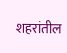शहरांतील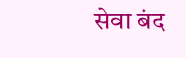सेवा बंद